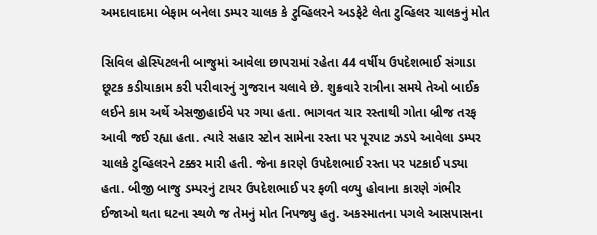અમદાવાદમા બેફામ બનેલા ડમ્પર ચાલક કે ટુવ્હિલરને અડફેટે લેતા ટુવ્હિલર ચાલકનું મોત

સિવિલ હોસ્પિટલની બાજુમાં આવેલા છાપરામાં રહેતા 44 વર્ષીય ઉપદેશભાઈ સંગાડા છૂટક કડીયાકામ કરી પરીવારનું ગુજરાન ચલાવે છે. શુક્રવારે રાત્રીના સમયે તેઓ બાઈક લઈને કામ અર્થે એસજીહાઈવે પર ગયા હતા. ભાગવત ચાર રસ્તાથી ગોતા બ્રીજ તરફ આવી જઈ રહ્યા હતા. ત્યારે સહાર સ્ટોન સામેના રસ્તા પર પૂરપાટ ઝડપે આવેલા ડમ્પર ચાલકે ટુવ્હિલરને ટક્કર મારી હતી. જેના કારણે ઉપદેશભાઈ રસ્તા પર પટકાઈ પડ્યા હતા. બીજી બાજુ ડમ્પરનું ટાયર ઉપદેશભાઈ પર ફળી વળ્યુ હોવાના કારણે ગંભીર ઈજાઓ થતા ઘટના સ્થળે જ તેમનું મોત નિપજ્યુ હતુ. અકસ્માતના પગલે આસપાસના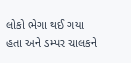લોકો ભેગા થઈ ગયા હતા અને ડમ્પર ચાલકને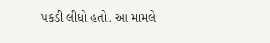પકડી લીધો હતો. આ મામલે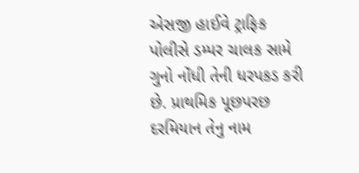એસજી હાઈવે ટ્રાફિક પોલીસે ડમ્પર ચાલક સામે ગુનો નોંધી તેની ધરપકડ કરી છે. પ્રાથમિક પૂછપરછ દરમિયાન તેનુ નામ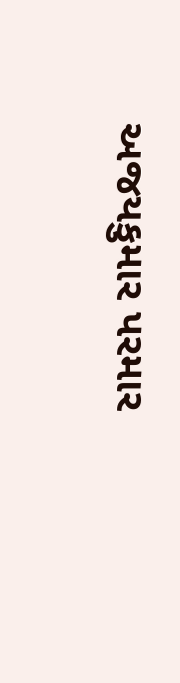અજયકુમાર પરમાર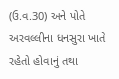(ઉ.વ.30) અને પોતે અરવલ્લીના ધનસુરા ખાતે રહેતો હોવાનું તથા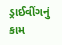ડ્રાઈવીંગનું કામ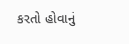કરતો હોવાનું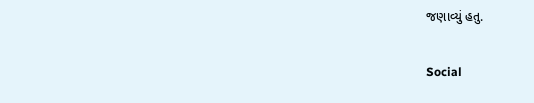જણાવ્યું હતુ.

Social